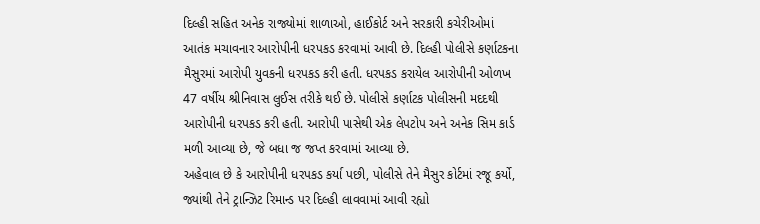દિલ્હી સહિત અનેક રાજ્યોમાં શાળાઓ, હાઈકોર્ટ અને સરકારી કચેરીઓમાં આતંક મચાવનાર આરોપીની ધરપકડ કરવામાં આવી છે. દિલ્હી પોલીસે કર્ણાટકના મૈસુરમાં આરોપી યુવકની ધરપકડ કરી હતી. ધરપકડ કરાયેલ આરોપીની ઓળખ 47 વર્ષીય શ્રીનિવાસ લુઈસ તરીકે થઈ છે. પોલીસે કર્ણાટક પોલીસની મદદથી આરોપીની ધરપકડ કરી હતી. આરોપી પાસેથી એક લેપટોપ અને અનેક સિમ કાર્ડ મળી આવ્યા છે, જે બધા જ જપ્ત કરવામાં આવ્યા છે.
અહેવાલ છે કે આરોપીની ધરપકડ કર્યા પછી, પોલીસે તેને મૈસુર કોર્ટમાં રજૂ કર્યો, જ્યાંથી તેને ટ્રાન્ઝિટ રિમાન્ડ પર દિલ્હી લાવવામાં આવી રહ્યો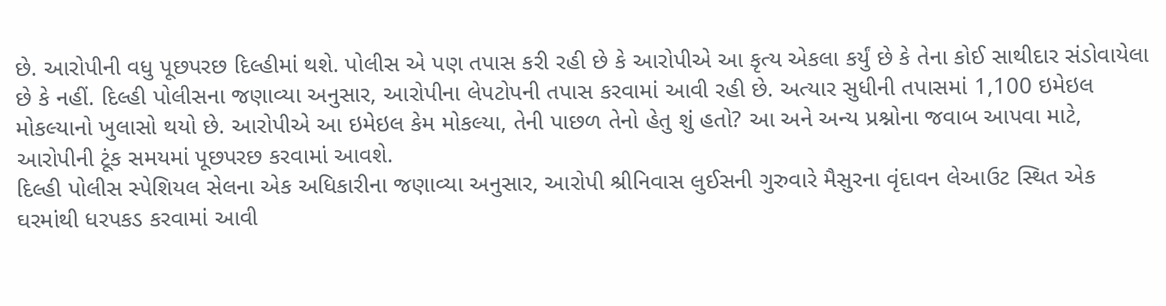છે. આરોપીની વધુ પૂછપરછ દિલ્હીમાં થશે. પોલીસ એ પણ તપાસ કરી રહી છે કે આરોપીએ આ કૃત્ય એકલા કર્યું છે કે તેના કોઈ સાથીદાર સંડોવાયેલા છે કે નહીં. દિલ્હી પોલીસના જણાવ્યા અનુસાર, આરોપીના લેપટોપની તપાસ કરવામાં આવી રહી છે. અત્યાર સુધીની તપાસમાં 1,100 ઇમેઇલ મોકલ્યાનો ખુલાસો થયો છે. આરોપીએ આ ઇમેઇલ કેમ મોકલ્યા, તેની પાછળ તેનો હેતુ શું હતો? આ અને અન્ય પ્રશ્નોના જવાબ આપવા માટે, આરોપીની ટૂંક સમયમાં પૂછપરછ કરવામાં આવશે.
દિલ્હી પોલીસ સ્પેશિયલ સેલના એક અધિકારીના જણાવ્યા અનુસાર, આરોપી શ્રીનિવાસ લુઈસની ગુરુવારે મૈસુરના વૃંદાવન લેઆઉટ સ્થિત એક ઘરમાંથી ધરપકડ કરવામાં આવી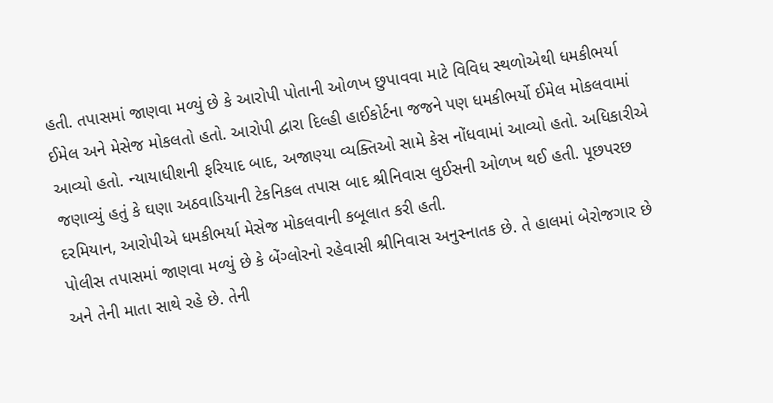હતી. તપાસમાં જાણવા મળ્યું છે કે આરોપી પોતાની ઓળખ છુપાવવા માટે વિવિધ સ્થળોએથી ધમકીભર્યા ઈમેલ અને મેસેજ મોકલતો હતો. આરોપી દ્વારા દિલ્હી હાઈકોર્ટના જજને પણ ધમકીભર્યો ઈમેલ મોકલવામાં આવ્યો હતો. ન્યાયાધીશની ફરિયાદ બાદ, અજાણ્યા વ્યક્તિઓ સામે કેસ નોંધવામાં આવ્યો હતો. અધિકારીએ જણાવ્યું હતું કે ઘણા અઠવાડિયાની ટેકનિકલ તપાસ બાદ શ્રીનિવાસ લુઈસની ઓળખ થઈ હતી. પૂછપરછ દરમિયાન, આરોપીએ ધમકીભર્યા મેસેજ મોકલવાની કબૂલાત કરી હતી.
પોલીસ તપાસમાં જાણવા મળ્યું છે કે બેંગ્લોરનો રહેવાસી શ્રીનિવાસ અનુસ્નાતક છે. તે હાલમાં બેરોજગાર છે અને તેની માતા સાથે રહે છે. તેની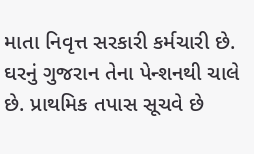માતા નિવૃત્ત સરકારી કર્મચારી છે. ઘરનું ગુજરાન તેના પેન્શનથી ચાલે છે. પ્રાથમિક તપાસ સૂચવે છે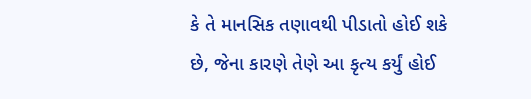કે તે માનસિક તણાવથી પીડાતો હોઈ શકે છે, જેના કારણે તેણે આ કૃત્ય કર્યું હોઈ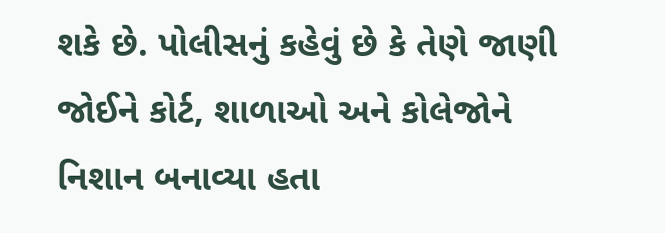શકે છે. પોલીસનું કહેવું છે કે તેણે જાણી જોઈને કોર્ટ, શાળાઓ અને કોલેજોને નિશાન બનાવ્યા હતા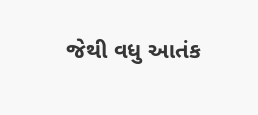જેથી વધુ આતંક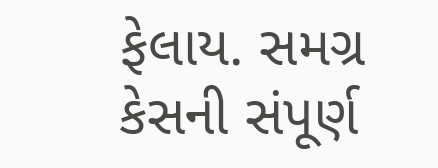ફેલાય. સમગ્ર કેસની સંપૂર્ણ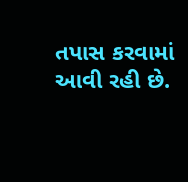તપાસ કરવામાં આવી રહી છે.